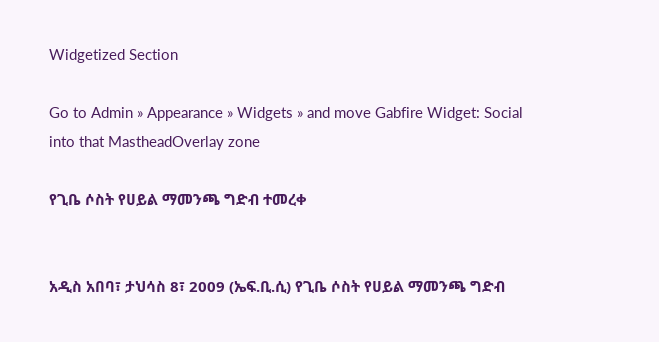Widgetized Section

Go to Admin » Appearance » Widgets » and move Gabfire Widget: Social into that MastheadOverlay zone

የጊቤ ሶስት የሀይል ማመንጫ ግድብ ተመረቀ


አዲስ አበባ፣ ታህሳስ 8፣ 2009 (ኤፍ.ቢ.ሲ) የጊቤ ሶስት የሀይል ማመንጫ ግድብ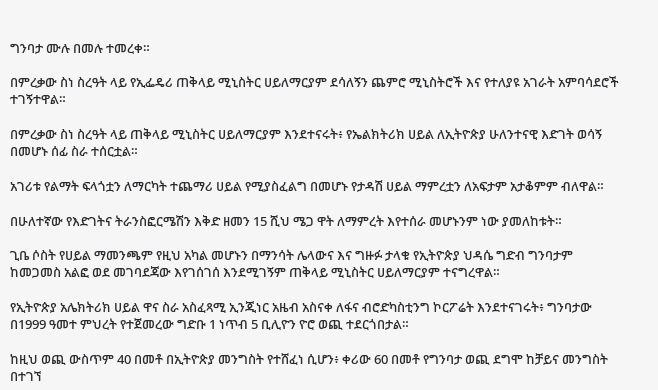ግንባታ ሙሉ በመሉ ተመረቀ።

በምረቃው ስነ ስረዓት ላይ የኢፌዴሪ ጠቅላይ ሚኒስትር ሀይለማርያም ደሳለኝን ጨምሮ ሚኒስትሮች እና የተለያዩ አገራት አምባሳደሮች ተገኝተዋል።

በምረቃው ስነ ስረዓት ላይ ጠቅላይ ሚኒስትር ሀይለማርያም እንደተናሩት፥ የኤልክትሪክ ሀይል ለኢትዮጵያ ሁለንተናዊ እድገት ወሳኝ በመሆኑ ሰፊ ስራ ተሰርቷል።

አገሪቱ የልማት ፍላጎቷን ለማርካት ተጨማሪ ሀይል የሚያስፈልግ በመሆኑ የታዳሽ ሀይል ማምረቷን ለአፍታም አታቆምም ብለዋል።

በሁለተኛው የእድገትና ትራንስፎርሜሽን እቅድ ዘመን 15 ሺህ ሜጋ ዋት ለማምረት እየተሰራ መሆኑንም ነው ያመለከቱት።

ጊቤ ሶስት የሀይል ማመንጫም የዚህ አካል መሆኑን በማንሳት ሌላውና እና ግዙፉ ታላቁ የኢትዮጵያ ህዳሴ ግድብ ግንባታም ከመጋመስ አልፎ ወደ መገባደጃው እየገሰገሰ እንደሚገኝም ጠቅላይ ሚኒስትር ሀይለማርያም ተናግረዋል።

የኢትዮጵያ አሌክትሪክ ሀይል ዋና ስራ አስፈጻሚ ኢንጂነር አዜብ አስናቀ ለፋና ብሮድካስቲንግ ኮርፖሬት እንደተናገሩት፥ ግንባታው በ1999 ዓመተ ምህረት የተጀመረው ግድቡ 1 ነጥብ 5 ቢሊዮን ዮሮ ወጪ ተደርጎበታል።

ከዚህ ወጪ ውስጥም 40 በመቶ በኢትዮጵያ መንግስት የተሸፈነ ሲሆን፥ ቀሪው 60 በመቶ የግንባታ ወጪ ደግሞ ከቻይና መንግስት በተገኘ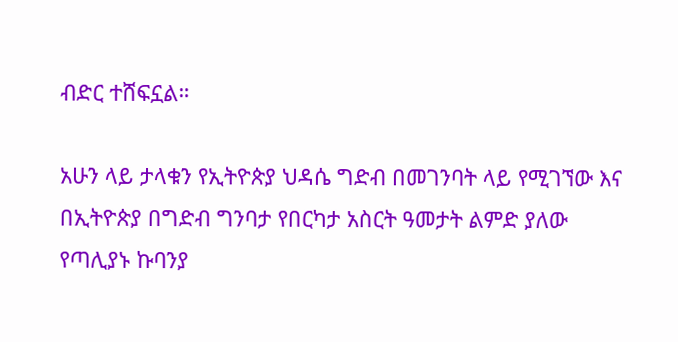ብድር ተሸፍኗል።

አሁን ላይ ታላቁን የኢትዮጵያ ህዳሴ ግድብ በመገንባት ላይ የሚገኘው እና በኢትዮጵያ በግድብ ግንባታ የበርካታ አስርት ዓመታት ልምድ ያለው የጣሊያኑ ኩባንያ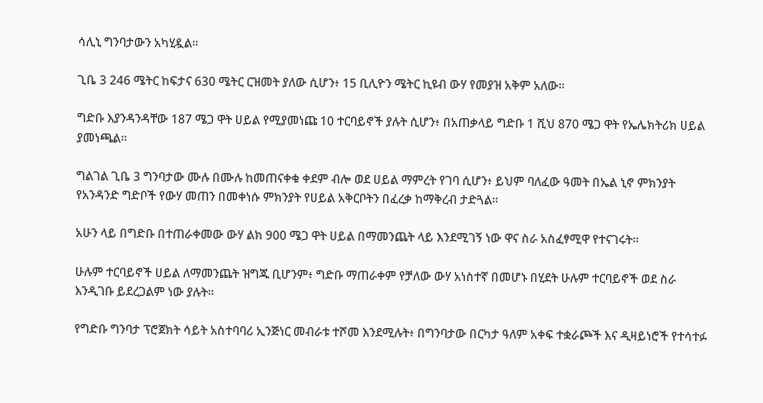ሳሊኒ ግንባታውን አካሂዷል።

ጊቤ 3 246 ሜትር ከፍታና 630 ሜትር ርዝመት ያለው ሲሆን፥ 15 ቢሊዮን ሜትር ኪዩብ ውሃ የመያዝ አቅም አለው።

ግድቡ እያንዳንዳቸው 187 ሜጋ ዋት ሀይል የሚያመነጩ 10 ተርባይኖች ያሉት ሲሆን፥ በአጠቃላይ ግድቡ 1 ሺህ 870 ሜጋ ዋት የኤሌክትሪክ ሀይል ያመነጫል።

ግልገል ጊቤ 3 ግንባታው ሙሉ በሙሉ ከመጠናቀቁ ቀደም ብሎ ወደ ሀይል ማምረት የገባ ሲሆን፥ ይህም ባለፈው ዓመት በኤል ኒኖ ምክንያት የአንዳንድ ግድቦች የውሃ መጠን በመቀነሱ ምክንያት የሀይል አቅርቦትን በፈረቃ ከማቅረብ ታድጓል።

አሁን ላይ በግድቡ በተጠራቀመው ውሃ ልክ 900 ሜጋ ዋት ሀይል በማመንጨት ላይ እንደሚገኝ ነው ዋና ስራ አስፈፃሚዋ የተናገሩት።

ሁሉም ተርባይኖች ሀይል ለማመንጨት ዝግጁ ቢሆንም፥ ግድቡ ማጠራቀም የቻለው ውሃ አነስተኛ በመሆኑ በሂደት ሁሉም ተርባይኖች ወደ ስራ እንዲገቡ ይደረጋልም ነው ያሉት።

የግድቡ ግንባታ ፕሮጀክት ሳይት አስተባባሪ ኢንጅነር መብራቱ ተሾመ እንደሚሉት፥ በግንባታው በርካታ ዓለም አቀፍ ተቋራጮች እና ዲዛይነሮች የተሳተፉ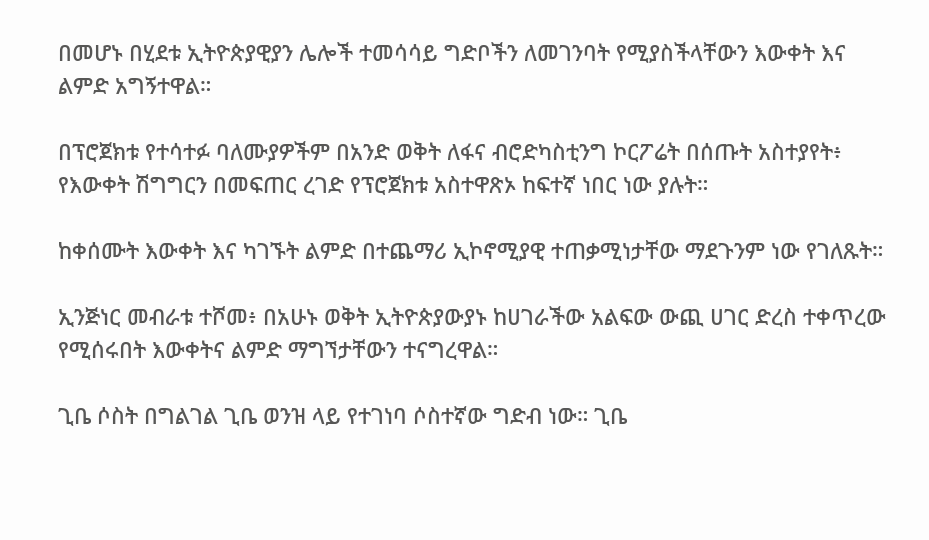በመሆኑ በሂደቱ ኢትዮጵያዊያን ሌሎች ተመሳሳይ ግድቦችን ለመገንባት የሚያስችላቸውን እውቀት እና ልምድ አግኝተዋል።

በፕሮጀክቱ የተሳተፉ ባለሙያዎችም በአንድ ወቅት ለፋና ብሮድካስቲንግ ኮርፖሬት በሰጡት አስተያየት፥ የእውቀት ሽግግርን በመፍጠር ረገድ የፕሮጀክቱ አስተዋጽኦ ከፍተኛ ነበር ነው ያሉት።

ከቀሰሙት እውቀት እና ካገኙት ልምድ በተጨማሪ ኢኮኖሚያዊ ተጠቃሚነታቸው ማደጉንም ነው የገለጹት።

ኢንጅነር መብራቱ ተሾመ፥ በአሁኑ ወቅት ኢትዮጵያውያኑ ከሀገራችው አልፍው ውጪ ሀገር ድረስ ተቀጥረው የሚሰሩበት እውቀትና ልምድ ማግኘታቸውን ተናግረዋል።

ጊቤ ሶስት በግልገል ጊቤ ወንዝ ላይ የተገነባ ሶስተኛው ግድብ ነው። ጊቤ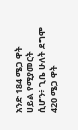አንድ 184 ሜጋ ዋት ሀይል የሚያመርት ሲሆን፥ ጊቤ ሁለት ደግሞ 420 ሜጋ ዋት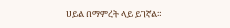ሀይል በማምረት ላይ ይገኛል።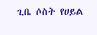ጊቤ ሶስት የሀይል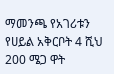ማመንጫ የአገሪቱን የሀይል አቅርቦት 4 ሺህ 200 ሜጋ ዋት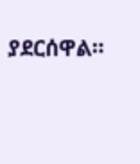ያደርሰዋል።